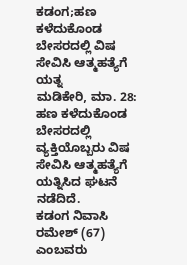ಕಡಂಗ;ಹಣ ಕಳೆದುಕೊಂಡ ಬೇಸರದಲ್ಲಿ ವಿಷ ಸೇವಿಸಿ ಆತ್ಮಹತ್ಯೆಗೆ ಯತ್ನ
ಮಡಿಕೇರಿ, ಮಾ. 28: ಹಣ ಕಳೆದುಕೊಂಡ ಬೇಸರದಲ್ಲಿ ವ್ಯಕ್ತಿಯೊಬ್ಬರು ವಿಷ ಸೇವಿಸಿ ಆತ್ಮಹತ್ಯೆಗೆ ಯತ್ನಿಸಿದ ಘಟನೆ ನಡೆದಿದೆ.
ಕಡಂಗ ನಿವಾಸಿ ರಮೇಶ್ (67) ಎಂಬವರು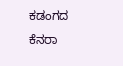ಕಡಂಗದ ಕೆನರಾ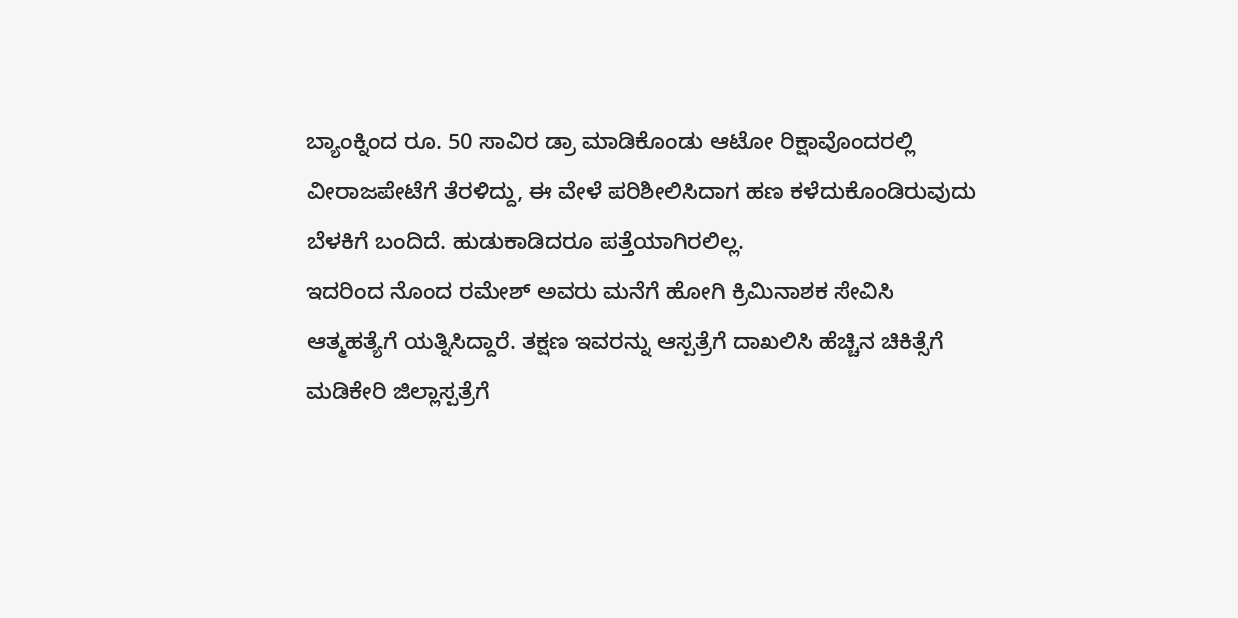ಬ್ಯಾಂಕ್ನಿಂದ ರೂ. 50 ಸಾವಿರ ಡ್ರಾ ಮಾಡಿಕೊಂಡು ಆಟೋ ರಿಕ್ಷಾವೊಂದರಲ್ಲಿ ವೀರಾಜಪೇಟೆಗೆ ತೆರಳಿದ್ದು, ಈ ವೇಳೆ ಪರಿಶೀಲಿಸಿದಾಗ ಹಣ ಕಳೆದುಕೊಂಡಿರುವುದು ಬೆಳಕಿಗೆ ಬಂದಿದೆ. ಹುಡುಕಾಡಿದರೂ ಪತ್ತೆಯಾಗಿರಲಿಲ್ಲ.
ಇದರಿಂದ ನೊಂದ ರಮೇಶ್ ಅವರು ಮನೆಗೆ ಹೋಗಿ ಕ್ರಿಮಿನಾಶಕ ಸೇವಿಸಿ ಆತ್ಮಹತ್ಯೆಗೆ ಯತ್ನಿಸಿದ್ದಾರೆ. ತಕ್ಷಣ ಇವರನ್ನು ಆಸ್ಪತ್ರೆಗೆ ದಾಖಲಿಸಿ ಹೆಚ್ಚಿನ ಚಿಕಿತ್ಸೆಗೆ ಮಡಿಕೇರಿ ಜಿಲ್ಲಾಸ್ಪತ್ರೆಗೆ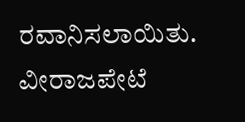ರವಾನಿಸಲಾಯಿತು. ವೀರಾಜಪೇಟೆ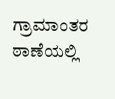ಗ್ರಾಮಾಂತರ ಠಾಣೆಯಲ್ಲಿ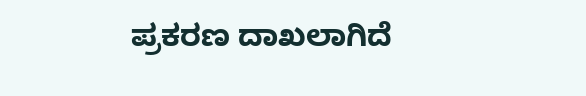ಪ್ರಕರಣ ದಾಖಲಾಗಿದೆ